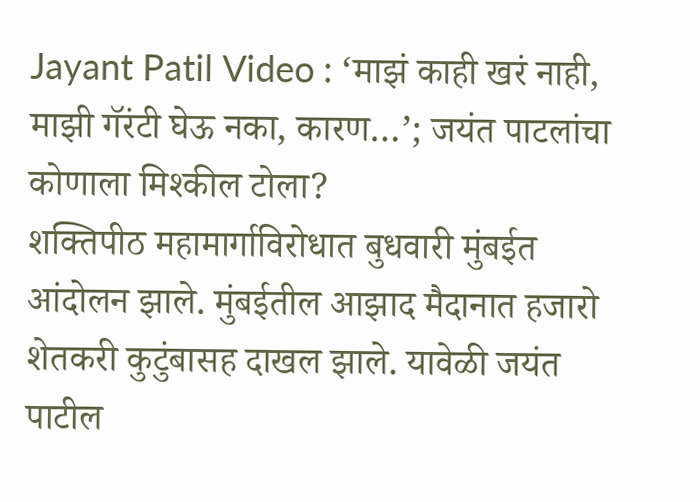Jayant Patil Video : ‘माझं काही खरं नाही, माझी गॅरंटी घेऊ नका, कारण…’; जयंत पाटलांचा कोणाला मिश्कील टोला?
शक्तिपीठ महामार्गाविरोधात बुधवारी मुंबईत आंदोलन झाले. मुंबईतील आझाद मैदानात हजारो शेतकरी कुटुंबासह दाखल झाले. यावेळी जयंत पाटील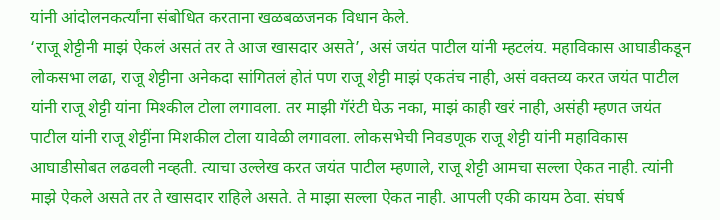यांनी आंदोलनकर्त्यांना संबोधित करताना खळबळजनक विधान केले.
‘राजू शेट्टीनी माझं ऐकलं असतं तर ते आज खासदार असते’, असं जयंत पाटील यांनी म्हटलंय. महाविकास आघाडीकडून लोकसभा लढा, राजू शेट्टीना अनेकदा सांगितलं होतं पण राजू शेट्टी माझं एकतंच नाही, असं वक्तव्य करत जयंत पाटील यांनी राजू शेट्टी यांना मिश्कील टोला लगावला. तर माझी गॅरंटी घेऊ नका, माझं काही खरं नाही, असंही म्हणत जयंत पाटील यांनी राजू शेट्टींना मिशकील टोला यावेळी लगावला. लोकसभेची निवडणूक राजू शेट्टी यांनी महाविकास आघाडीसोबत लढवली नव्हती. त्याचा उल्लेख करत जयंत पाटील म्हणाले, राजू शेट्टी आमचा सल्ला ऐकत नाही. त्यांनी माझे ऐकले असते तर ते खासदार राहिले असते. ते माझा सल्ला ऐकत नाही. आपली एकी कायम ठेवा. संघर्ष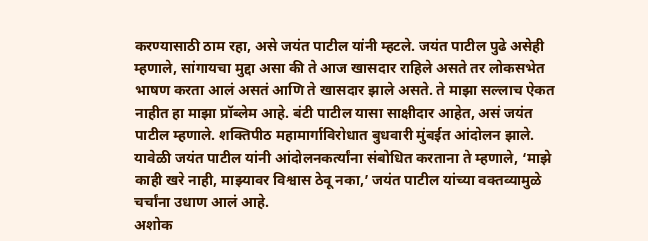करण्यासाठी ठाम रहा, असे जयंत पाटील यांनी म्हटले. जयंत पाटील पुढे असेही म्हणाले, सांगायचा मुद्दा असा की ते आज खासदार राहिले असते तर लोकसभेत भाषण करता आलं असतं आणि ते खासदार झाले असते. ते माझा सल्लाच ऐकत नाहीत हा माझा प्रॉब्लेम आहे. बंटी पाटील यासा साक्षीदार आहेत, असं जयंत पाटील म्हणाले. शक्तिपीठ महामार्गाविरोधात बुधवारी मुंबईत आंदोलन झाले. यावेळी जयंत पाटील यांनी आंदोलनकर्त्यांना संबोधित करताना ते म्हणाले, ‘माझे काही खरे नाही, माझ्यावर विश्वास ठेवू नका,’ जयंत पाटील यांच्या वक्तव्यामुळे चर्चांना उधाण आलं आहे.
अशोक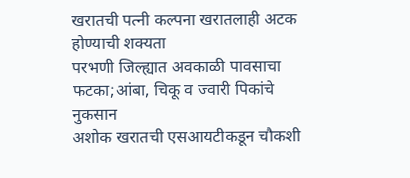खरातची पत्नी कल्पना खरातलाही अटक होण्याची शक्यता
परभणी जिल्ह्यात अवकाळी पावसाचा फटका;आंबा, चिकू व ज्वारी पिकांचे नुकसान
अशोक खरातची एसआयटीकडून चौकशी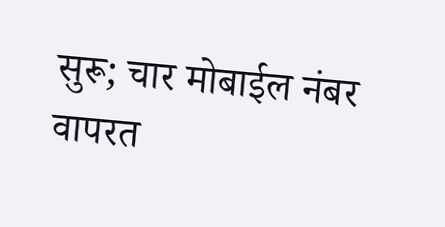सुरू; चार मोबाईल नंबर वापरत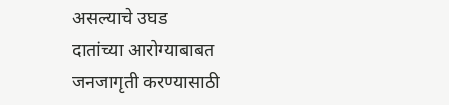असल्याचे उघड
दातांच्या आरोग्याबाबत जनजागृती करण्यासाठी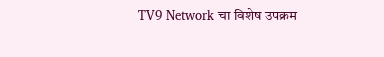TV9 Network चा विशेष उपक्रम